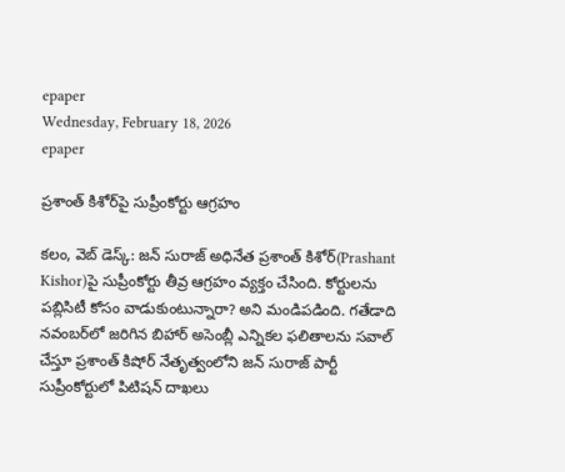epaper
Wednesday, February 18, 2026
epaper

ప్రశాంత్ కిశోర్‌పై సుప్రీంకోర్టు ఆగ్రహం

కలం, వెబ్ డెస్క్: జన్ సురాజ్ అధినేత ప్రశాంత్ కిశోర్‌(Prashant Kishor)పై సుప్రీంకోర్టు తీవ్ర ఆగ్రహం వ్యక్తం చేసింది. కోర్టులను పబ్లిసిటీ కోసం వాడుకుంటున్నారా? అని మండిపడింది. గతేడాది నవంబర్‌లో జరిగిన బిహార్‌ అసెంబ్లీ ఎన్నికల ఫలితాలను సవాల్‌ చేస్తూ ప్రశాంత్‌ కిషోర్‌ నేతృత్వంలోని జన్‌ సురాజ్‌ పార్టీ సుప్రీంకోర్టులో పిటిషన్ దాఖలు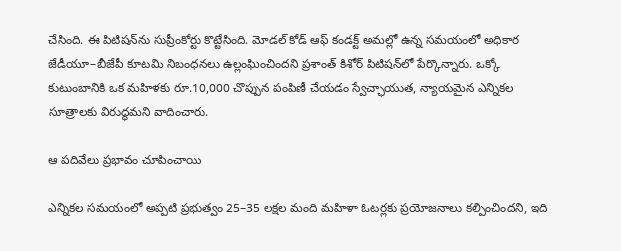చేసింది. ఈ పిటిషన్‌ను సుప్రీంకోర్టు కొట్టేసింది. మోడల్‌ కోడ్‌ ఆఫ్‌ కండక్ట్‌ అమల్లో ఉన్న సమయంలో అధికార జేడీయూ–బీజేపీ కూటమి నిబంధనలు ఉల్లంఘించిందని ప్రశాంత్ కిశోర్ పిటిషన్‌లో పేర్కొన్నారు. ఒక్కో కుటుంబానికి ఒక మహిళకు రూ.10,000 చొప్పున పంపిణీ చేయడం స్వేచ్ఛాయుత, న్యాయమైన ఎన్నికల సూత్రాలకు విరుద్ధమని వాదించారు.

ఆ పదివేలు ప్రభావం చూపించాయి

ఎన్నికల సమయంలో అప్పటి ప్రభుత్వం 25–35 లక్షల మంది మహిళా ఓటర్లకు ప్రయోజనాలు కల్పించిందని, ఇది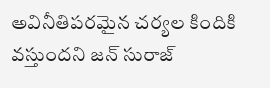అవినీతిపరమైన చర్యల కిందికి వస్తుందని జన్‌ సురాజ్‌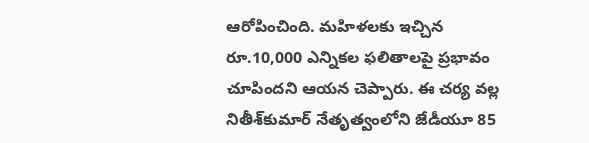ఆరోపించింది. మహిళలకు ఇచ్చిన రూ.10,000 ఎన్నికల ఫలితాలపై ప్రభావం చూపిందని ఆయన చెప్పారు. ఈ చర్య వల్ల నితీశ్‌కుమార్‌ నేతృత్వంలోని జేడీయూ 85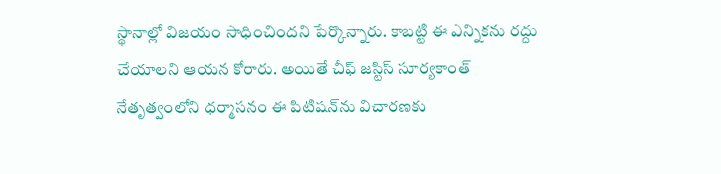స్థానాల్లో విజయం సాధించిందని పేర్కొన్నారు. కాబట్టి ఈ ఎన్నికను రద్దు చేయాలని ఆయన కోరారు. అయితే చీఫ్‌ జస్టిస్‌ సూర్యకాంత్‌ నేతృత్వంలోని ధర్మాసనం ఈ పిటిషన్‌ను విచారణకు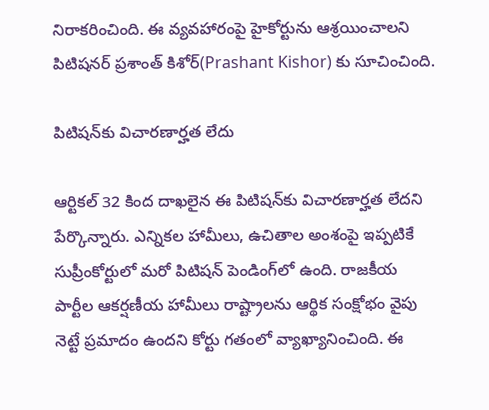నిరాకరించింది. ఈ వ్యవహారంపై హైకోర్టును ఆశ్రయించాలని పిటిషనర్ ప్రశాంత్ కిశోర్(Prashant Kishor) కు సూచించింది.

పిటిషన్‌కు విచారణార్హత లేదు

ఆర్టికల్‌ 32 కింద దాఖలైన ఈ పిటిషన్‌‌కు విచారణార్హత లేదని పేర్కొన్నారు. ఎన్నికల హామీలు, ఉచితాల అంశంపై ఇప్పటికే సుప్రీంకోర్టులో మరో పిటిషన్‌ పెండింగ్‌లో ఉంది. రాజకీయ పార్టీల ఆకర్షణీయ హామీలు రాష్ట్రాలను ఆర్థిక సంక్షోభం వైపు నెట్టే ప్రమాదం ఉందని కోర్టు గతంలో వ్యాఖ్యానించింది. ఈ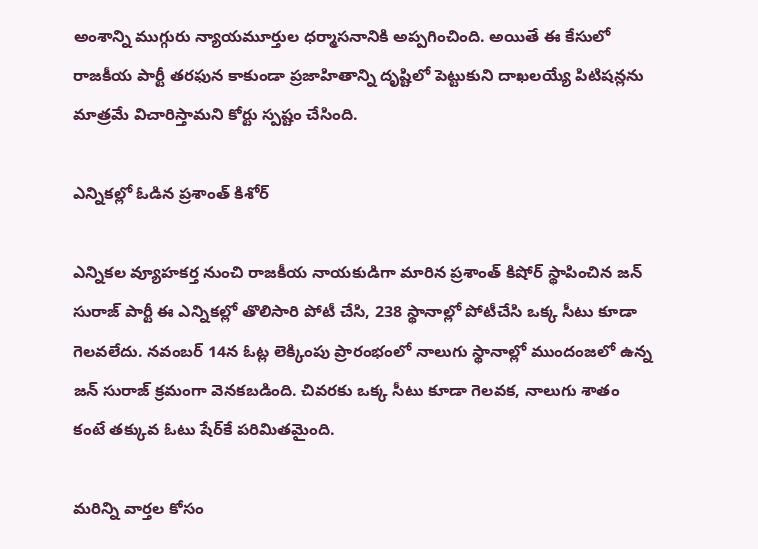అంశాన్ని ముగ్గురు న్యాయమూర్తుల ధర్మాసనానికి అప్పగించింది. అయితే ఈ కేసులో రాజకీయ పార్టీ తరఫున కాకుండా ప్రజాహితాన్ని దృష్టిలో పెట్టుకుని దాఖలయ్యే పిటిషన్లను మాత్రమే విచారిస్తామని కోర్టు స్పష్టం చేసింది.

ఎన్నికల్లో ఓడిన ప్రశాంత్ కిశోర్

ఎన్నికల వ్యూహకర్త నుంచి రాజకీయ నాయకుడిగా మారిన ప్రశాంత్‌ కిషోర్‌ స్థాపించిన జన్‌ సురాజ్‌ పార్టీ ఈ ఎన్నికల్లో తొలిసారి పోటీ చేసి, 238 స్థానాల్లో పోటీచేసి ఒక్క సీటు కూడా గెలవలేదు. నవంబర్‌ 14న ఓట్ల లెక్కింపు ప్రారంభంలో నాలుగు స్థానాల్లో ముందంజలో ఉన్న జన్‌ సురాజ్‌ క్రమంగా వెనకబడింది. చివరకు ఒక్క సీటు కూడా గెలవక, నాలుగు శాతం కంటే తక్కువ ఓటు షేర్‌కే పరిమితమైంది.

మ‌రిన్ని వార్త‌ల కోసం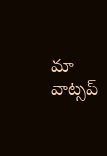మా వాట్స‌ప్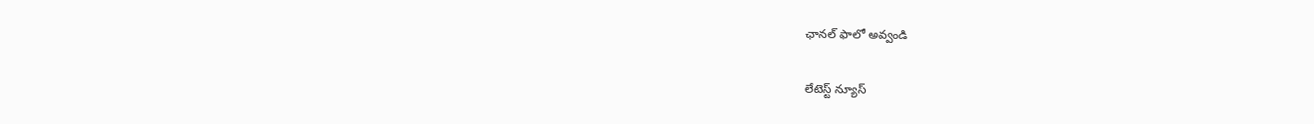ఛాన‌ల్ ఫాలో అవ్వండి

లేటెస్ట్ న్యూస్‌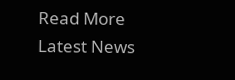Read More Latest News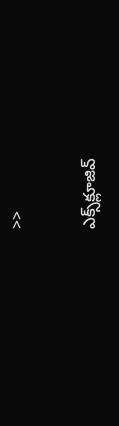>>

ఎక్స్‌క్లూజివ్‌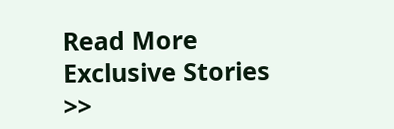Read More Exclusive Stories >>